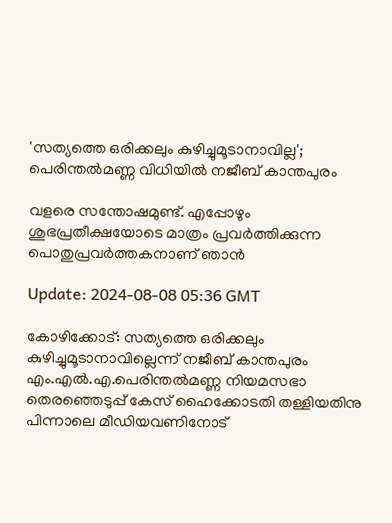'സത്യത്തെ ഒരിക്കലും കുഴിച്ചുമൂടാനാവില്ല'; പെരിന്തല്‍മണ്ണ വിധിയില്‍ നജീബ് കാന്തപുരം

വളരെ സന്തോഷമുണ്ട്. എപ്പോഴും ശുഭപ്രതീക്ഷയോടെ മാത്രം പ്രവര്‍ത്തിക്കുന്ന പൊതുപ്രവര്‍ത്തകനാണ് ഞാന്‍

Update: 2024-08-08 05:36 GMT

കോഴിക്കോട്: സത്യത്തെ ഒരിക്കലും കുഴിച്ചുമൂടാനാവില്ലെന്ന് നജീബ് കാന്തപുരം എം.എല്‍.എ.പെരിന്തൽമണ്ണ നിയമസഭാ തെരഞ്ഞെടുപ്പ് കേസ് ഹൈക്കോടതി തള്ളിയതിനു പിന്നാലെ മീഡിയവണിനോട്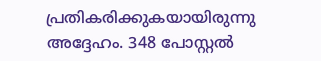പ്രതികരിക്കുകയായിരുന്നു അദ്ദേഹം. 348 പോസ്റ്റൽ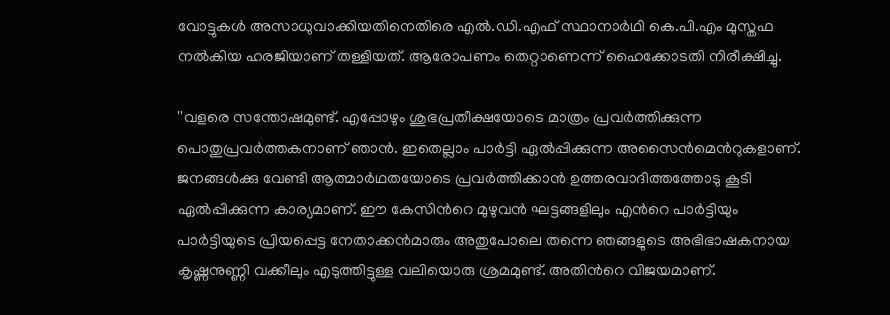വോട്ടുകൾ അസാധുവാക്കിയതിനെതിരെ എൽ.ഡി.എഫ് സ്ഥാനാർഥി കെ.പി.എം മുസ്തഫ നൽകിയ ഹരജിയാണ് തള്ളിയത്. ആരോപണം തെറ്റാണെന്ന് ഹൈക്കോടതി നിരീക്ഷിച്ചു.

''വളരെ സന്തോഷമുണ്ട്. എപ്പോഴും ശുഭപ്രതീക്ഷയോടെ മാത്രം പ്രവര്‍ത്തിക്കുന്ന പൊതുപ്രവര്‍ത്തകനാണ് ഞാന്‍. ഇതെല്ലാം പാര്‍ട്ടി ഏല്‍പ്പിക്കുന്ന അസൈന്‍മെന്‍റുകളാണ്. ജനങ്ങള്‍ക്കു വേണ്ടി ആത്മാര്‍ഥതയോടെ പ്രവര്‍ത്തിക്കാന്‍ ഉത്തരവാദിത്തത്തോടു കൂടി ഏല്‍പ്പിക്കുന്ന കാര്യമാണ്. ഈ കേസിന്‍റെ മുഴുവന്‍ ഘട്ടങ്ങളിലും എന്‍റെ പാര്‍ട്ടിയും പാര്‍ട്ടിയുടെ പ്രിയപ്പെട്ട നേതാക്കന്‍മാരും അതുപോലെ തന്നെ ഞങ്ങളുടെ അഭിഭാഷകനായ കൃഷ്ണനുണ്ണി വക്കീലും എടുത്തിട്ടുള്ള വലിയൊരു ശ്രമമുണ്ട്. അതിന്‍റെ വിജയമാണ്.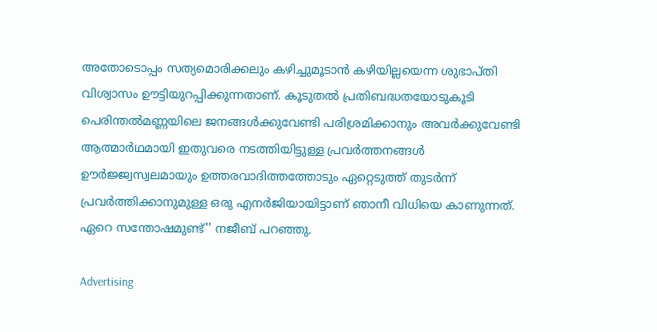അതോടൊപ്പം സത്യമൊരിക്കലും കഴിച്ചുമൂടാന്‍ കഴിയില്ലയെന്ന ശുഭാപ്തി വിശ്വാസം ഊട്ടിയുറപ്പിക്കുന്നതാണ്. കൂടുതല്‍ പ്രതിബദ്ധതയോടുകൂടി പെരിന്തല്‍മണ്ണയിലെ ജനങ്ങള്‍ക്കുവേണ്ടി പരിശ്രമിക്കാനും അവര്‍ക്കുവേണ്ടി ആത്മാര്‍ഥമായി ഇതുവരെ നടത്തിയിട്ടുള്ള പ്രവര്‍ത്തനങ്ങള്‍ ഊര്‍ജ്ജ്വസ്വലമായും ഉത്തരവാദിത്തത്തോടും ഏറ്റെടുത്ത് തുടര്‍ന്ന് പ്രവര്‍ത്തിക്കാനുമുള്ള ഒരു എനര്‍ജിയായിട്ടാണ് ഞാനീ വിധിയെ കാണുന്നത്. ഏറെ സന്തോഷമുണ്ട്'' നജീബ് പറഞ്ഞു.

Advertising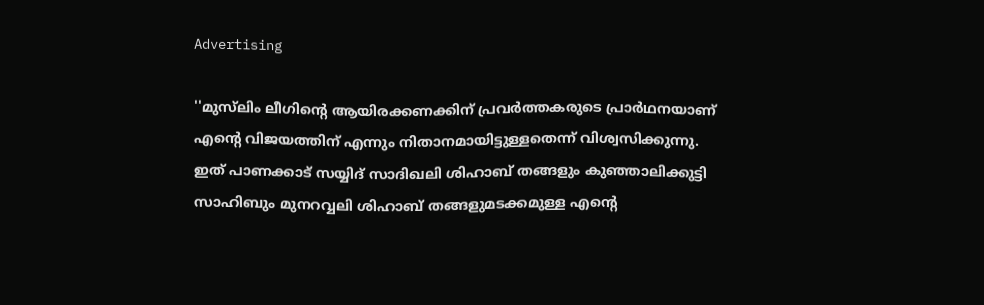Advertising

''മുസ്‍ലിം ലീഗിന്‍റെ ആയിരക്കണക്കിന് പ്രവര്‍ത്തകരുടെ പ്രാര്‍ഥനയാണ് എന്‍റെ വിജയത്തിന് എന്നും നിതാനമായിട്ടുള്ളതെന്ന് വിശ്വസിക്കുന്നു. ഇത് പാണക്കാട് സയ്യിദ് സാദിഖലി ശിഹാബ് തങ്ങളും കുഞ്ഞാലിക്കുട്ടി സാഹിബും മുനറവ്വലി ശിഹാബ് തങ്ങളുമടക്കമുള്ള എന്‍റെ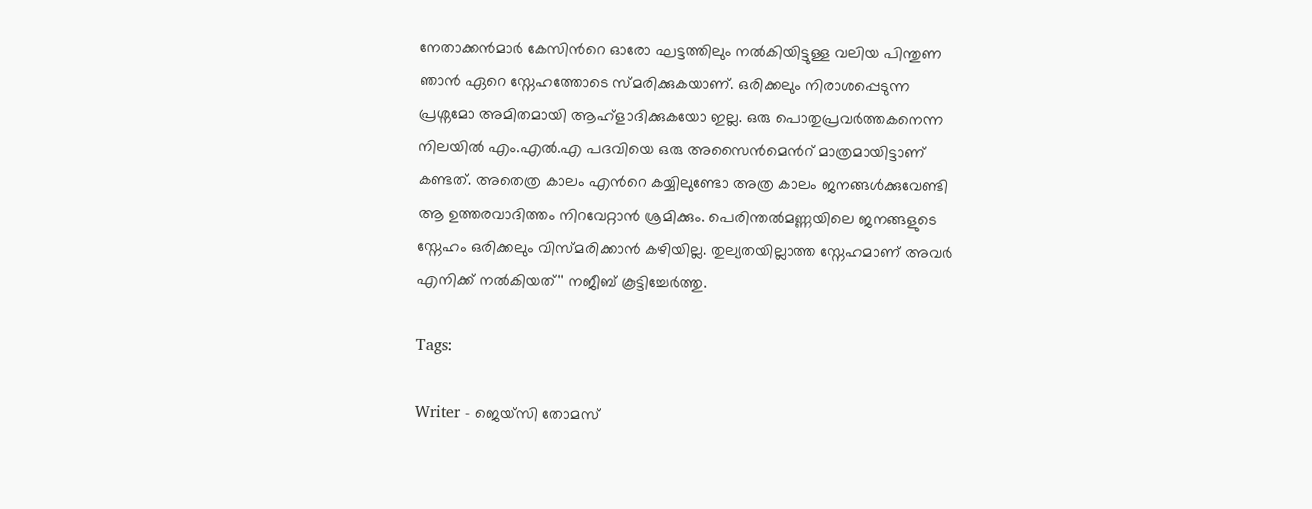നേതാക്കന്‍മാര്‍ കേസിന്‍റെ ഓരോ ഘട്ടത്തിലും നല്‍കിയിട്ടുള്ള വലിയ പിന്തുണ ഞാന്‍ ഏറെ സ്നേഹത്തോടെ സ്മരിക്കുകയാണ്. ഒരിക്കലും നിരാശപ്പെടുന്ന പ്രശ്നമോ അമിതമായി ആഹ്ളാദിക്കുകയോ ഇല്ല. ഒരു പൊതുപ്രവര്‍ത്തകനെന്ന നിലയില്‍ എം.എല്‍.എ പദവിയെ ഒരു അസൈന്‍മെന്‍റ് മാത്രമായിട്ടാണ് കണ്ടത്. അതെത്ര കാലം എന്‍റെ കയ്യിലുണ്ടോ അത്ര കാലം ജനങ്ങള്‍ക്കുവേണ്ടി ആ ഉത്തരവാദിത്തം നിറവേറ്റാന്‍ ശ്രമിക്കും. പെരിന്തല്‍മണ്ണയിലെ ജനങ്ങളുടെ സ്നേഹം ഒരിക്കലും വിസ്മരിക്കാന്‍ കഴിയില്ല. തുല്യതയില്ലാത്ത സ്നേഹമാണ് അവര്‍ എനിക്ക് നല്‍കിയത്'' നജീബ് കൂട്ടിച്ചേര്‍ത്തു.

Tags:

Writer - ജെയ്സി തോമസ്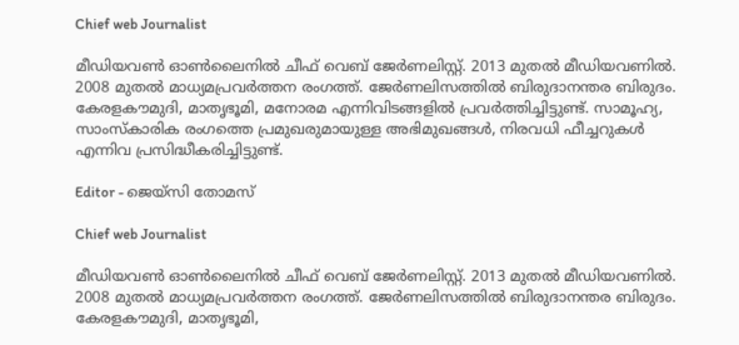Chief web Journalist

മീഡിയവൺ ഓൺലൈനിൽ ചീഫ് വെബ് ജേർണലിസ്റ്റ്. 2013 മുതൽ മീഡിയവണിൽ. 2008 മുതൽ മാധ്യമപ്രവർത്തന രംഗത്ത്. ജേർണലിസത്തിൽ ബിരുദാനന്തര ബിരുദം. കേരളകൗമുദി, മാതൃഭൂമി, മനോരമ എന്നിവിടങ്ങളിൽ പ്രവർത്തിച്ചിട്ടുണ്ട്. സാമൂഹ്യ, സാംസ്‌കാരിക രംഗത്തെ പ്രമുഖരുമായുള്ള അഭിമുഖങ്ങൾ, നിരവധി ഫീച്ചറുകൾ എന്നിവ പ്രസിദ്ധീകരിച്ചിട്ടുണ്ട്.

Editor - ജെയ്സി തോമസ്

Chief web Journalist

മീഡിയവൺ ഓൺലൈനിൽ ചീഫ് വെബ് ജേർണലിസ്റ്റ്. 2013 മുതൽ മീഡിയവണിൽ. 2008 മുതൽ മാധ്യമപ്രവർത്തന രംഗത്ത്. ജേർണലിസത്തിൽ ബിരുദാനന്തര ബിരുദം. കേരളകൗമുദി, മാതൃഭൂമി,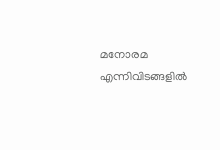മനോരമ എന്നിവിടങ്ങളിൽ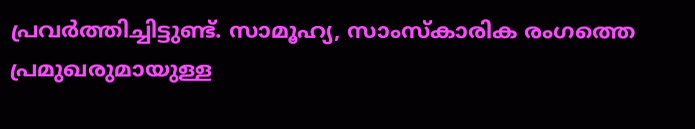പ്രവർത്തിച്ചിട്ടുണ്ട്. സാമൂഹ്യ, സാംസ്‌കാരിക രംഗത്തെ പ്രമുഖരുമായുള്ള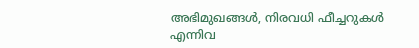അഭിമുഖങ്ങൾ, നിരവധി ഫീച്ചറുകൾ എന്നിവ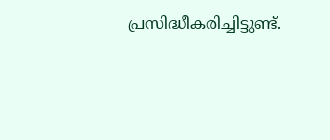പ്രസിദ്ധീകരിച്ചിട്ടുണ്ട്.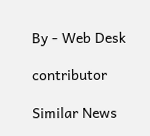By - Web Desk

contributor

Similar News